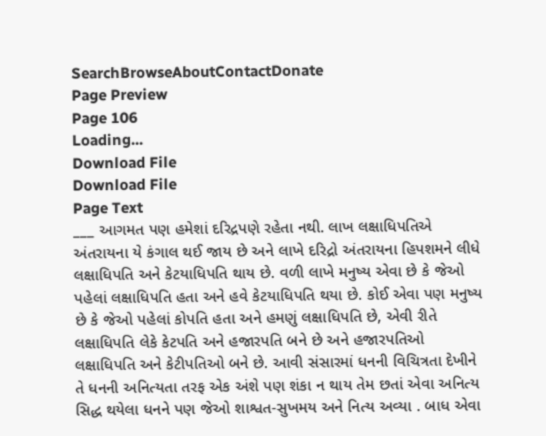SearchBrowseAboutContactDonate
Page Preview
Page 106
Loading...
Download File
Download File
Page Text
___ આગમત પણ હમેશાં દરિદ્રપણે રહેતા નથી. લાખ લક્ષાધિપતિએ અંતરાયના યે કંગાલ થઈ જાય છે અને લાખે દરિદ્રો અંતરાયના હિપશમને લીધે લક્ષાધિપતિ અને કેટયાધિપતિ થાય છે. વળી લાખે મનુષ્ય એવા છે કે જેઓ પહેલાં લક્ષાધિપતિ હતા અને હવે કેટયાધિપતિ થયા છે. કોઈ એવા પણ મનુષ્ય છે કે જેઓ પહેલાં કોપતિ હતા અને હમણું લક્ષાધિપતિ છે, એવી રીતે લક્ષાધિપતિ લેકે કેટપતિ અને હજારપતિ બને છે અને હજારપતિઓ લક્ષાધિપતિ અને કેટીપતિઓ બને છે. આવી સંસારમાં ધનની વિચિત્રતા દેખીને તે ધનની અનિત્યતા તરફ એક અંશે પણ શંકા ન થાય તેમ છતાં એવા અનિત્ય સિદ્ધ થયેલા ધનને પણ જેઓ શાશ્વત-સુખમય અને નિત્ય અવ્યા . બાધ એવા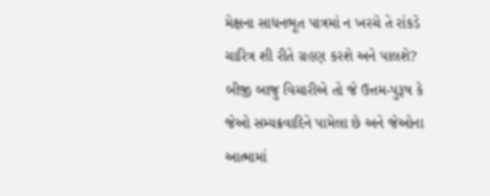મેક્ષના સાધનભૂત પાત્રમાં ન ખરચે તે રાંકડે ચારિત્ર શી રીતે ગ્રહણ કરશે અને પાલશે? બીજી બાજુ વિચારીએ તો જે ઉત્તમ-પુરૂષ કે જેઓ સમ્યક્રવાદિને પામેલા છે અને જેઓના આત્મામાં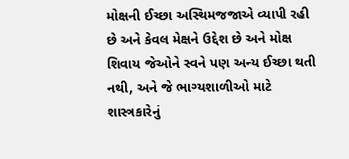મોક્ષની ઈચ્છા અસ્થિમજજાએ વ્યાપી રહી છે અને કેવલ મેક્ષને ઉદ્દેશ છે અને મોક્ષ શિવાય જેઓને સ્વને પણ અન્ય ઈચ્છા થતી નથી, અને જે ભાગ્યશાળીઓ માટે શાસ્ત્રકારેનું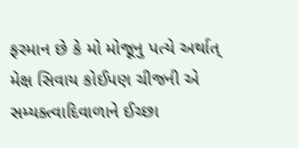ફરમાન છે કે મો મોજૂનુ પત્યે અર્થાત્ મેક્ષ સિવાય કોઈપણ ચીજની એ સમ્યક્ત્વાદિવાળાને ઈચ્છા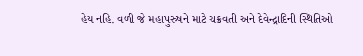હેય નહિ. વળી જે મહાપુરુષને માટે ચક્રવતી અને દેવેન્દ્રાદિની સ્થિતિઓ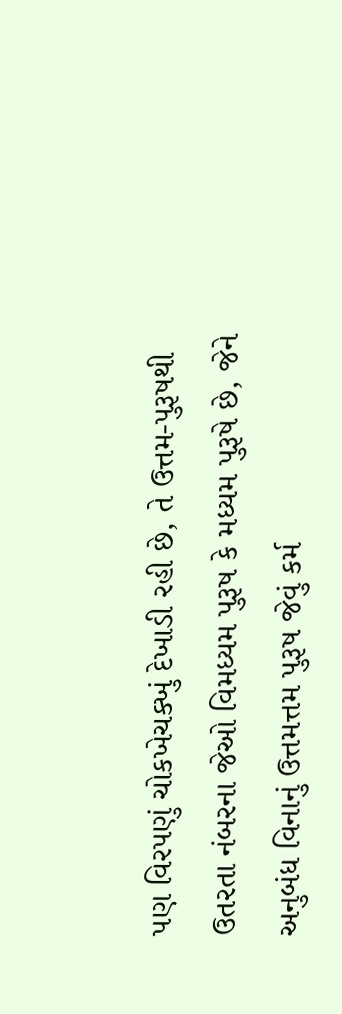પણ વિરપણું ચોકખેચક્ખું દેખાડી રહી છે, તે ઉત્તમ-પુરૂષથી ઉતરતા નંબરના જેઓ વિમધ્યમ પુરૂષ કે મધ્યમ પુરૂષે છે, જેને અનુબંધ વિનાનું ઉત્તમત્તમ પુરૂષ જેવું કર્મ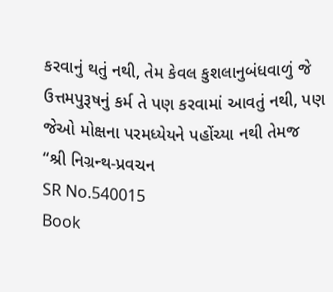કરવાનું થતું નથી, તેમ કેવલ કુશલાનુબંધવાળું જે ઉત્તમપુરૂષનું કર્મ તે પણ કરવામાં આવતું નથી, પણ જેઓ મોક્ષના પરમધ્યેયને પહોંચ્યા નથી તેમજ “શ્રી નિગ્રન્થ-પ્રવચન
SR No.540015
Book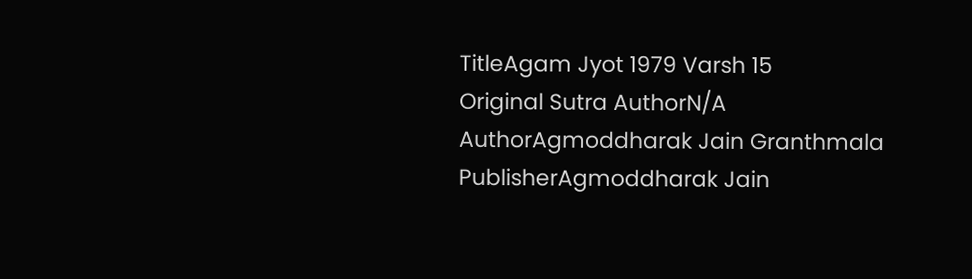TitleAgam Jyot 1979 Varsh 15
Original Sutra AuthorN/A
AuthorAgmoddharak Jain Granthmala
PublisherAgmoddharak Jain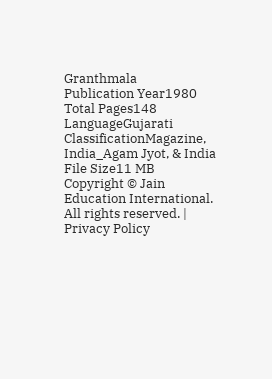Granthmala
Publication Year1980
Total Pages148
LanguageGujarati
ClassificationMagazine, India_Agam Jyot, & India
File Size11 MB
Copyright © Jain Education International. All rights reserved. | Privacy Policy